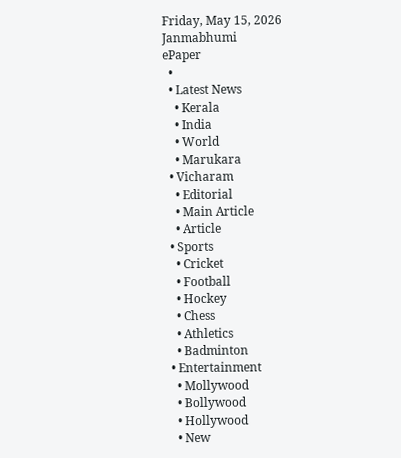Friday, May 15, 2026
Janmabhumi
ePaper
  •
  • Latest News
    • Kerala
    • India
    • World
    • Marukara
  • Vicharam
    • Editorial
    • Main Article
    • Article
  • Sports
    • Cricket
    • Football
    • Hockey
    • Chess
    • Athletics
    • Badminton
  • Entertainment
    • Mollywood
    • Bollywood
    • Hollywood
    • New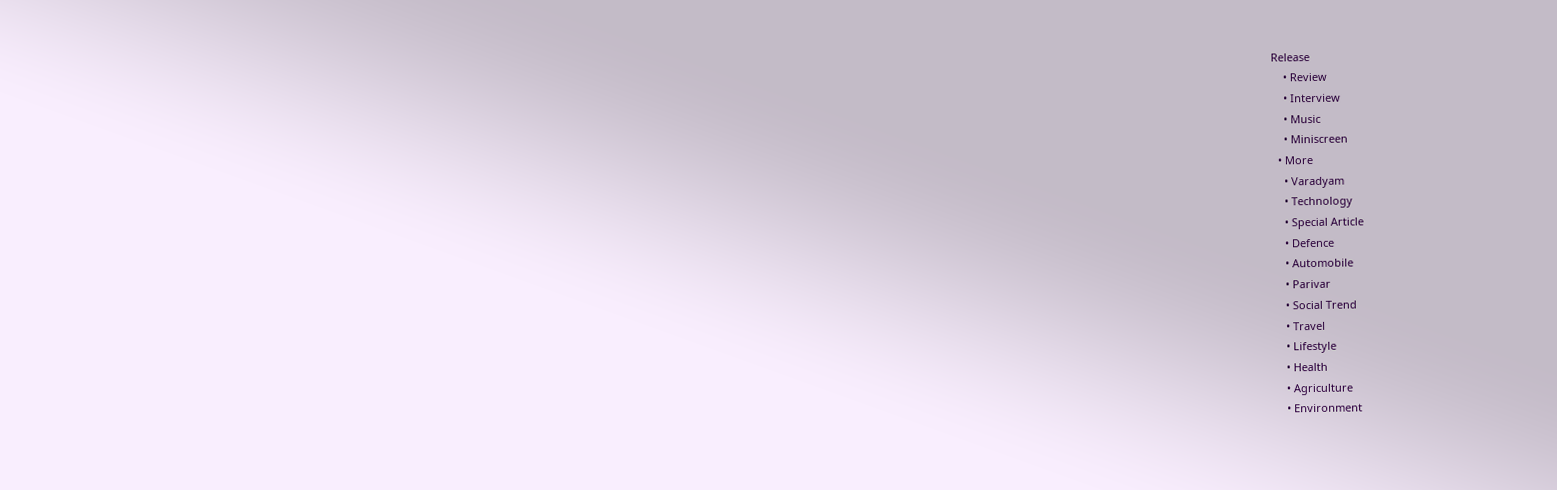Release
    • Review
    • Interview
    • Music
    • Miniscreen
  • More
    • Varadyam
    • Technology
    • Special Article
    • Defence
    • Automobile
    • Parivar
    • Social Trend
    • Travel
    • Lifestyle
    • Health
    • Agriculture
    • Environment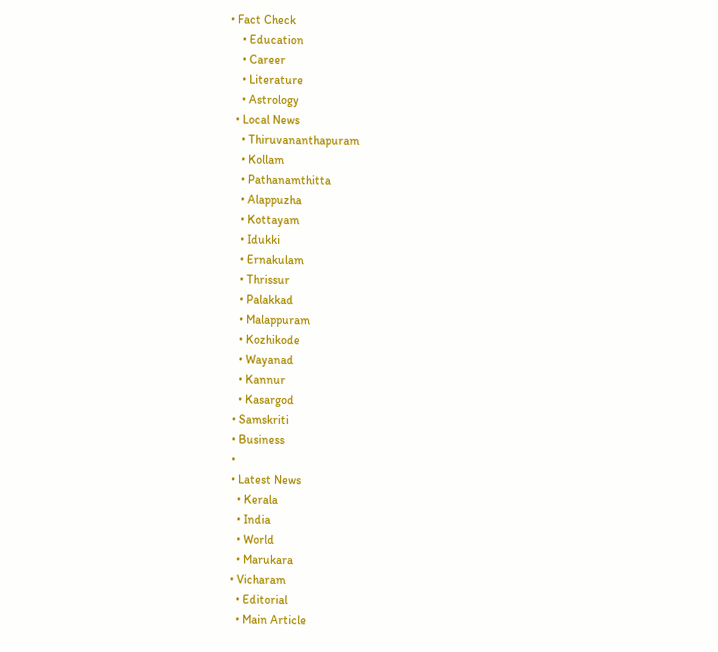• Fact Check
    • Education
    • Career
    • Literature
    • Astrology
  • Local News
    • Thiruvananthapuram
    • Kollam
    • Pathanamthitta
    • Alappuzha
    • Kottayam
    • Idukki
    • Ernakulam
    • Thrissur
    • Palakkad
    • Malappuram
    • Kozhikode
    • Wayanad
    • Kannur
    • Kasargod
  • Samskriti
  • Business
  •
  • Latest News
    • Kerala
    • India
    • World
    • Marukara
  • Vicharam
    • Editorial
    • Main Article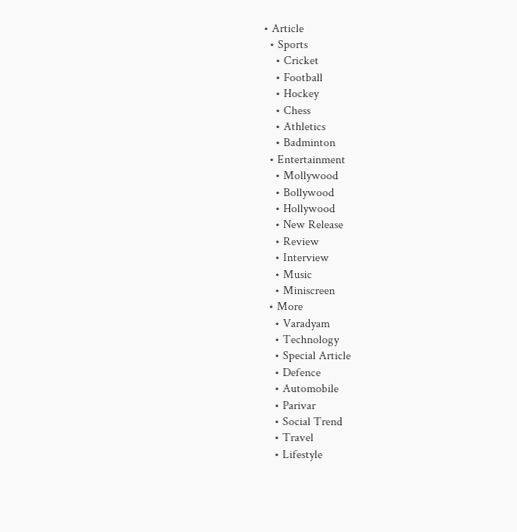• Article
  • Sports
    • Cricket
    • Football
    • Hockey
    • Chess
    • Athletics
    • Badminton
  • Entertainment
    • Mollywood
    • Bollywood
    • Hollywood
    • New Release
    • Review
    • Interview
    • Music
    • Miniscreen
  • More
    • Varadyam
    • Technology
    • Special Article
    • Defence
    • Automobile
    • Parivar
    • Social Trend
    • Travel
    • Lifestyle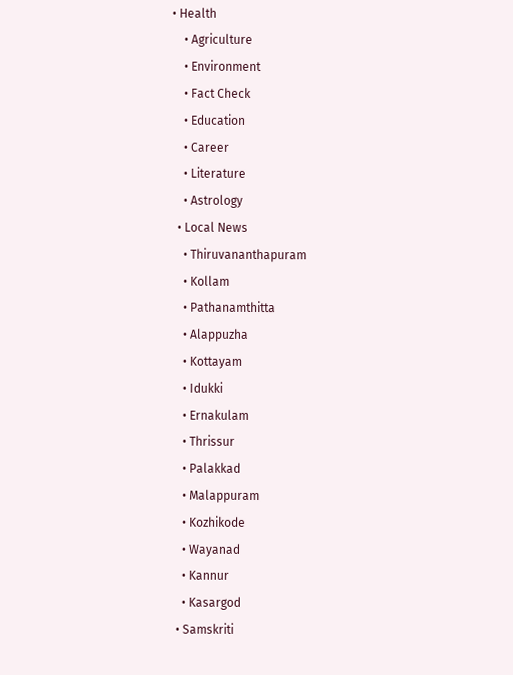• Health
    • Agriculture
    • Environment
    • Fact Check
    • Education
    • Career
    • Literature
    • Astrology
  • Local News
    • Thiruvananthapuram
    • Kollam
    • Pathanamthitta
    • Alappuzha
    • Kottayam
    • Idukki
    • Ernakulam
    • Thrissur
    • Palakkad
    • Malappuram
    • Kozhikode
    • Wayanad
    • Kannur
    • Kasargod
  • Samskriti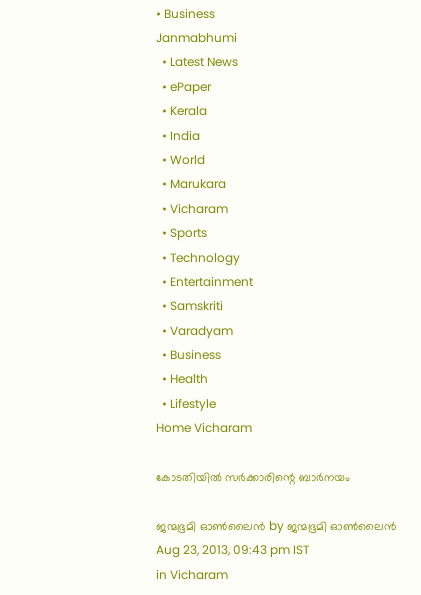• Business
Janmabhumi
  • Latest News
  • ePaper
  • Kerala
  • India
  • World
  • Marukara
  • Vicharam
  • Sports
  • Technology
  • Entertainment
  • Samskriti
  • Varadyam
  • Business
  • Health
  • Lifestyle
Home Vicharam

കോടതിയില്‍ സര്‍ക്കാരിന്റെ ബാര്‍നയം

ജന്മഭൂമി ഓണ്‍ലൈന്‍ by ജന്മഭൂമി ഓണ്‍ലൈന്‍
Aug 23, 2013, 09:43 pm IST
in Vicharam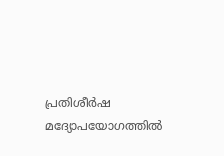പ്രതിശീര്‍ഷ മദ്യോപയോഗത്തില്‍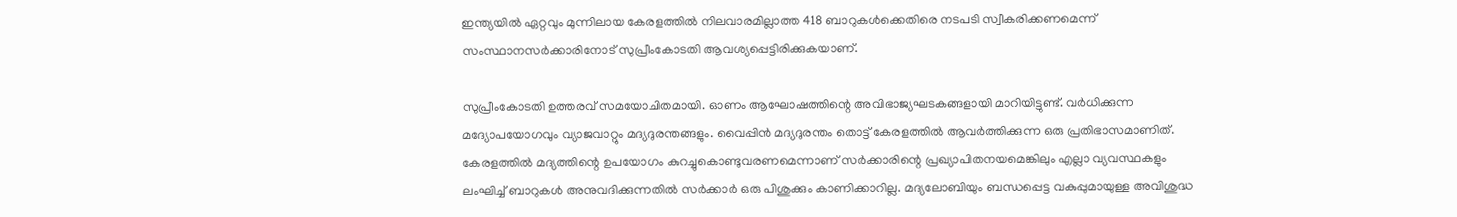ഇന്ത്യയില്‍ ഏറ്റവും മുന്നിലായ കേരളത്തില്‍ നിലവാരമില്ലാത്ത 418 ബാറുകള്‍ക്കെതിരെ നടപടി സ്വീകരിക്കണമെന്ന്‌ സംസ്ഥാനസര്‍ക്കാരിനോട്‌ സുപ്രീംകോടതി ആവശ്യപ്പെട്ടിരിക്കുകയാണ്‌.

സുപ്രീംകോടതി ഉത്തരവ്‌ സമയോചിതമായി. ഓണം ആഘോഷത്തിന്റെ അവിഭാജ്യഘടകങ്ങളായി മാറിയിട്ടുണ്ട്‌. വര്‍ധിക്കുന്ന മദ്യോപയോഗവും വ്യാജവാറ്റും മദ്യദുരന്തങ്ങളും. വൈപ്പിന്‍ മദ്യദുരന്തം തൊട്ട്‌ കേരളത്തില്‍ ആവര്‍ത്തിക്കുന്ന ഒരു പ്രതിഭാസമാണിത്‌. കേരളത്തില്‍ മദ്യത്തിന്റെ ഉപയോഗം കുറച്ചുകൊണ്ടുവരണമെന്നാണ്‌ സര്‍ക്കാരിന്റെ പ്രഖ്യാപിതനയമെങ്കിലും എല്ലാ വ്യവസ്ഥകളും ലംഘിച്ച്‌ ബാറുകള്‍ അനുവദിക്കുന്നതില്‍ സര്‍ക്കാര്‍ ഒരു പിശുക്കും കാണിക്കാറില്ല. മദ്യലോബിയും ബന്ധപ്പെട്ട വകുപ്പുമായുള്ള അവിശുദ്ധ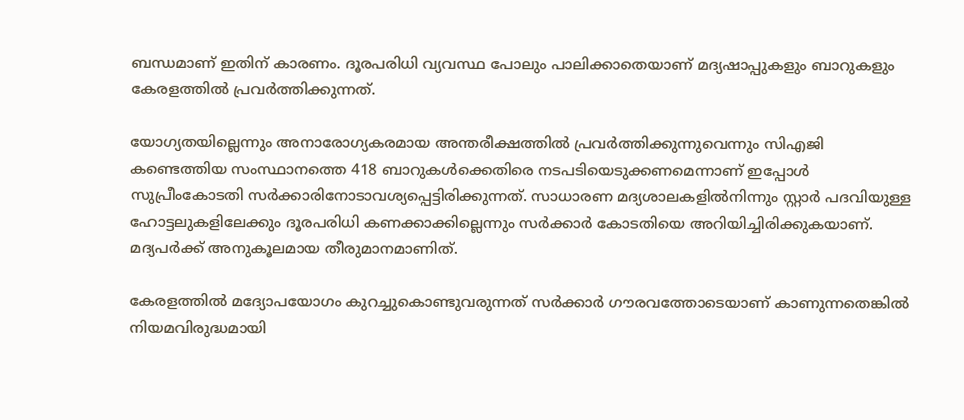ബന്ധമാണ്‌ ഇതിന്‌ കാരണം. ദൂരപരിധി വ്യവസ്ഥ പോലും പാലിക്കാതെയാണ്‌ മദ്യഷാപ്പുകളും ബാറുകളും കേരളത്തില്‍ പ്രവര്‍ത്തിക്കുന്നത്‌.

യോഗ്യതയില്ലെന്നും അനാരോഗ്യകരമായ അന്തരീക്ഷത്തില്‍ പ്രവര്‍ത്തിക്കുന്നുവെന്നും സിഎജി കണ്ടെത്തിയ സംസ്ഥാനത്തെ 418 ബാറുകള്‍ക്കെതിരെ നടപടിയെടുക്കണമെന്നാണ്‌ ഇപ്പോള്‍ സുപ്രീംകോടതി സര്‍ക്കാരിനോടാവശ്യപ്പെട്ടിരിക്കുന്നത്‌. സാധാരണ മദ്യശാലകളില്‍നിന്നും സ്റ്റാര്‍ പദവിയുള്ള ഹോട്ടലുകളിലേക്കും ദൂരപരിധി കണക്കാക്കില്ലെന്നും സര്‍ക്കാര്‍ കോടതിയെ അറിയിച്ചിരിക്കുകയാണ്‌. മദ്യപര്‍ക്ക്‌ അനുകൂലമായ തീരുമാനമാണിത്‌.

കേരളത്തില്‍ മദ്യോപയോഗം കുറച്ചുകൊണ്ടുവരുന്നത്‌ സര്‍ക്കാര്‍ ഗൗരവത്തോടെയാണ്‌ കാണുന്നതെങ്കില്‍ നിയമവിരുദ്ധമായി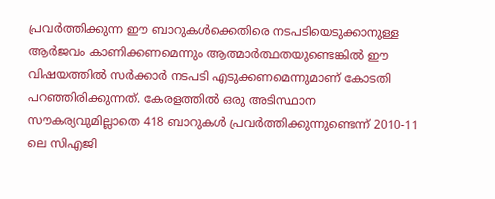പ്രവര്‍ത്തിക്കുന്ന ഈ ബാറുകള്‍ക്കെതിരെ നടപടിയെടുക്കാനുള്ള ആര്‍ജവം കാണിക്കണമെന്നും ആത്മാര്‍ത്ഥതയുണ്ടെങ്കില്‍ ഈ വിഷയത്തില്‍ സര്‍ക്കാര്‍ നടപടി എടുക്കണമെന്നുമാണ്‌ കോടതി പറഞ്ഞിരിക്കുന്നത്‌. കേരളത്തില്‍ ഒരു അടിസ്ഥാന സൗകര്യവുമില്ലാതെ 418 ബാറുകള്‍ പ്രവര്‍ത്തിക്കുന്നുണ്ടെന്ന്‌ 2010-11 ലെ സിഎജി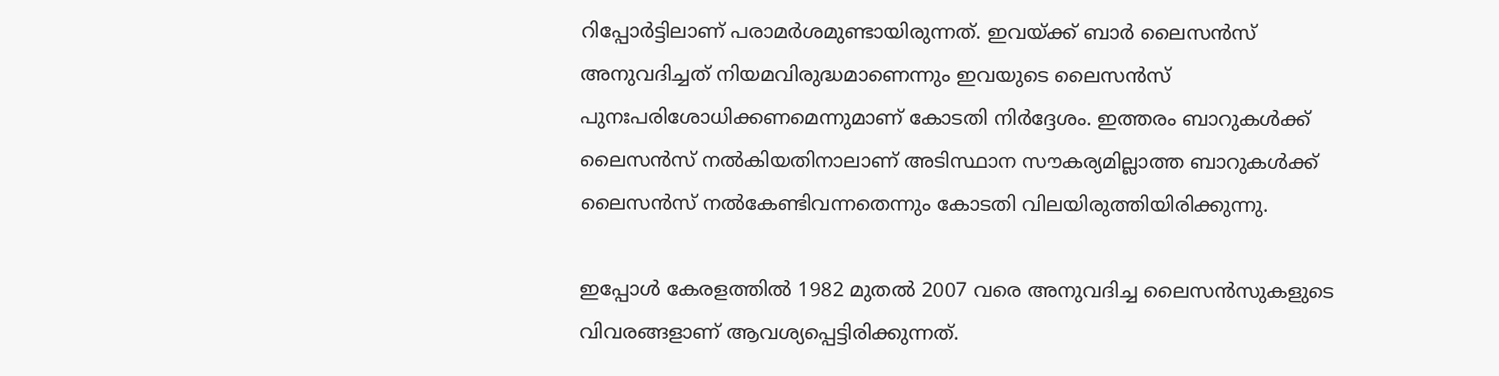റിപ്പോര്‍ട്ടിലാണ്‌ പരാമര്‍ശമുണ്ടായിരുന്നത്‌. ഇവയ്‌ക്ക്‌ ബാര്‍ ലൈസന്‍സ്‌ അനുവദിച്ചത്‌ നിയമവിരുദ്ധമാണെന്നും ഇവയുടെ ലൈസന്‍സ്‌ പുനഃപരിശോധിക്കണമെന്നുമാണ്‌ കോടതി നിര്‍ദ്ദേശം. ഇത്തരം ബാറുകള്‍ക്ക്‌ ലൈസന്‍സ്‌ നല്‍കിയതിനാലാണ്‌ അടിസ്ഥാന സൗകര്യമില്ലാത്ത ബാറുകള്‍ക്ക്‌ ലൈസന്‍സ്‌ നല്‍കേണ്ടിവന്നതെന്നും കോടതി വിലയിരുത്തിയിരിക്കുന്നു.

ഇപ്പോള്‍ കേരളത്തില്‍ 1982 മുതല്‍ 2007 വരെ അനുവദിച്ച ലൈസന്‍സുകളുടെ വിവരങ്ങളാണ്‌ ആവശ്യപ്പെട്ടിരിക്കുന്നത്‌.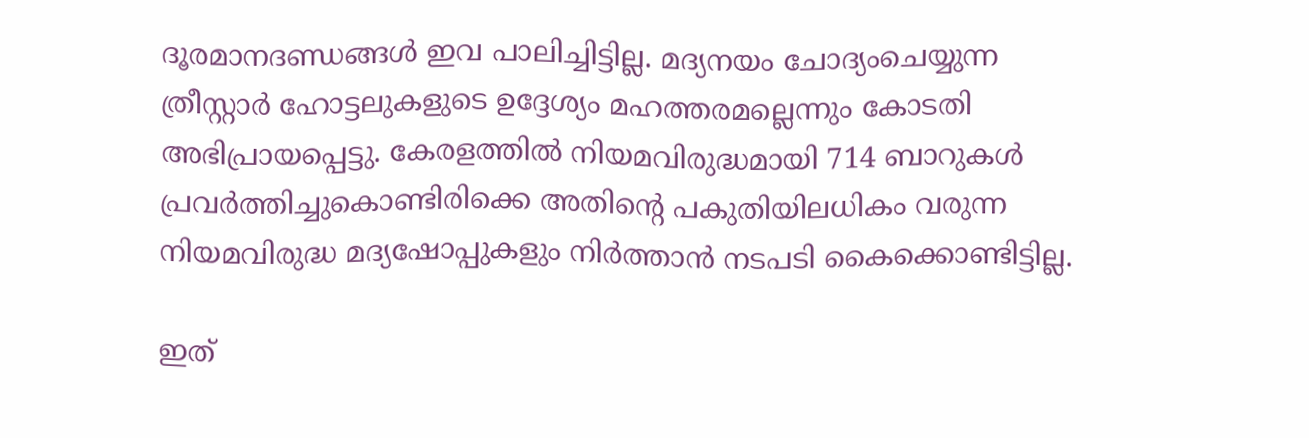ദൂരമാനദണ്ഡങ്ങള്‍ ഇവ പാലിച്ചിട്ടില്ല. മദ്യനയം ചോദ്യംചെയ്യുന്ന ത്രീസ്റ്റാര്‍ ഹോട്ടലുകളുടെ ഉദ്ദേശ്യം മഹത്തരമല്ലെന്നും കോടതി അഭിപ്രായപ്പെട്ടു. കേരളത്തില്‍ നിയമവിരുദ്ധമായി 714 ബാറുകള്‍ പ്രവര്‍ത്തിച്ചുകൊണ്ടിരിക്കെ അതിന്റെ പകുതിയിലധികം വരുന്ന നിയമവിരുദ്ധ മദ്യഷോപ്പുകളും നിര്‍ത്താന്‍ നടപടി കൈക്കൊണ്ടിട്ടില്ല.

ഇത്‌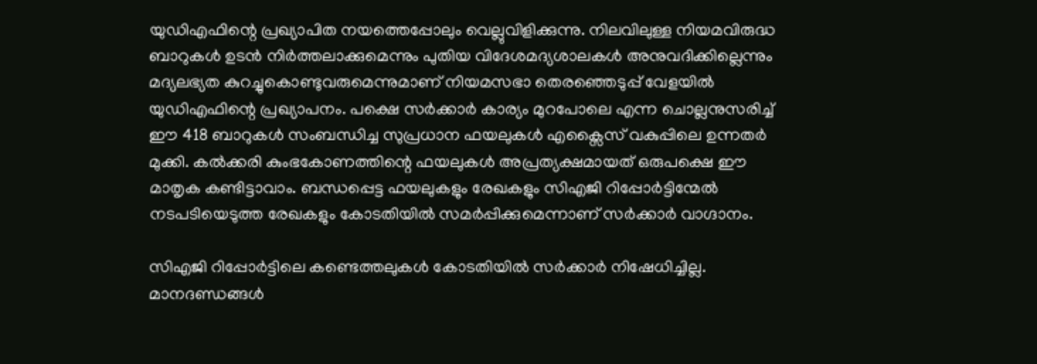യുഡിഎഫിന്റെ പ്രഖ്യാപിത നയത്തെപ്പോലും വെല്ലുവിളിക്കുന്നു. നിലവിലുള്ള നിയമവിരുദ്ധ ബാറുകള്‍ ഉടന്‍ നിര്‍ത്തലാക്കുമെന്നും പുതിയ വിദേശമദ്യശാലകള്‍ അനുവദിക്കില്ലെന്നും മദ്യലഭ്യത കുറച്ചുകൊണ്ടുവരുമെന്നുമാണ്‌ നിയമസഭാ തെരഞ്ഞെടുപ്പ്‌ വേളയില്‍ യുഡിഎഫിന്റെ പ്രഖ്യാപനം. പക്ഷെ സര്‍ക്കാര്‍ കാര്യം മുറപോലെ എന്ന ചൊല്ലനുസരിച്ച്‌ ഈ 418 ബാറുകള്‍ സംബന്ധിച്ച സുപ്രധാന ഫയലുകള്‍ എക്സൈസ്‌ വകുപ്പിലെ ഉന്നതര്‍ മുക്കി. കല്‍ക്കരി കുംഭകോണത്തിന്റെ ഫയലുകള്‍ അപ്രത്യക്ഷമായത്‌ ഒരുപക്ഷെ ഈ മാതൃക കണ്ടിട്ടാവാം. ബന്ധപ്പെട്ട ഫയലുകളും രേഖകളും സിഎജി റിപ്പോര്‍ട്ടിന്മേല്‍ നടപടിയെടുത്ത രേഖകളും കോടതിയില്‍ സമര്‍പ്പിക്കുമെന്നാണ്‌ സര്‍ക്കാര്‍ വാഗ്ദാനം.

സിഎജി റിപ്പോര്‍ട്ടിലെ കണ്ടെത്തലുകള്‍ കോടതിയില്‍ സര്‍ക്കാര്‍ നിഷേധിച്ചില്ല. മാനദണ്ഡങ്ങള്‍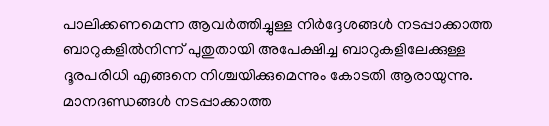പാലിക്കണമെന്ന ആവര്‍ത്തിച്ചുള്ള നിര്‍ദ്ദേശങ്ങള്‍ നടപ്പാക്കാത്ത ബാറുകളില്‍നിന്ന്‌ പുതുതായി അപേക്ഷിച്ച ബാറുകളിലേക്കുള്ള ദൂരപരിധി എങ്ങനെ നിശ്ചയിക്കുമെന്നും കോടതി ആരായുന്നു. മാനദണ്ഡങ്ങള്‍ നടപ്പാക്കാത്ത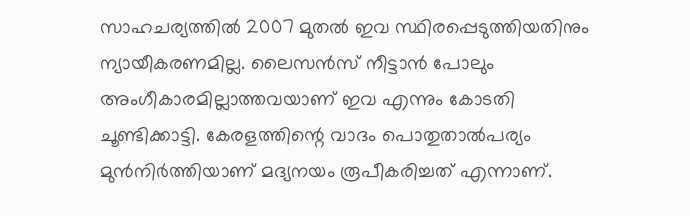സാഹചര്യത്തില്‍ 2007 മുതല്‍ ഇവ സ്ഥിരപ്പെടുത്തിയതിനും ന്യായീകരണമില്ല. ലൈസന്‍സ്‌ നീട്ടാന്‍ പോലും അംഗീകാരമില്ലാത്തവയാണ്‌ ഇവ എന്നും കോടതി ചൂണ്ടിക്കാട്ടി. കേരളത്തിന്റെ വാദം പൊതുതാല്‍പര്യം മുന്‍നിര്‍ത്തിയാണ്‌ മദ്യനയം രൂപീകരിച്ചത്‌ എന്നാണ്‌.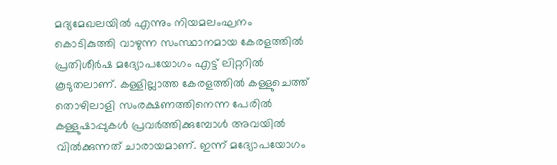മദ്യമേഖലയില്‍ എന്നും നിയമലംഘനം കൊടികുത്തി വാഴുന്ന സംസ്ഥാനമായ കേരളത്തില്‍ പ്രതിശീര്‍ഷ മദ്യോപയോഗം എട്ട്‌ ലിറ്ററില്‍ കൂടുതലാണ്‌. കള്ളില്ലാത്ത കേരളത്തില്‍ കള്ളുചെത്ത്‌ തൊഴിലാളി സംരക്ഷണത്തിനെന്ന പേരില്‍ കള്ളുഷാപ്പുകള്‍ പ്രവര്‍ത്തിക്കുമ്പോള്‍ അവയില്‍ വില്‍ക്കുന്നത്‌ ചാരായമാണ്‌. ഇന്ന്‌ മദ്യോപയോഗം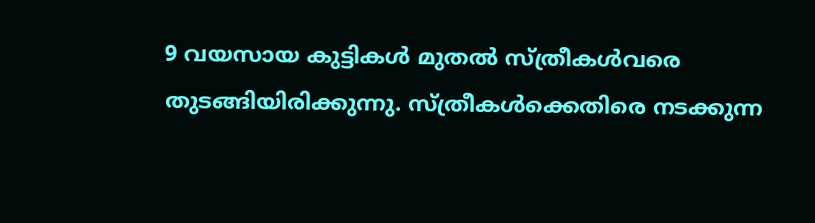9 വയസായ കുട്ടികള്‍ മുതല്‍ സ്ത്രീകള്‍വരെ തുടങ്ങിയിരിക്കുന്നു. സ്ത്രീകള്‍ക്കെതിരെ നടക്കുന്ന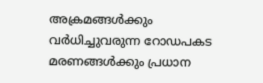അക്രമങ്ങള്‍ക്കും വര്‍ധിച്ചുവരുന്ന റോഡപകട മരണങ്ങള്‍ക്കും പ്രധാന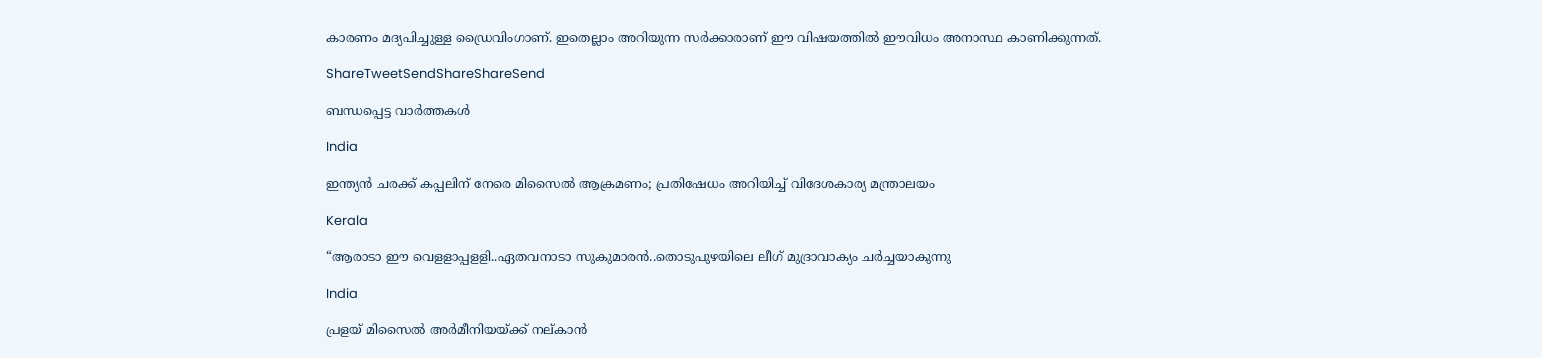കാരണം മദ്യപിച്ചുള്ള ഡ്രൈവിംഗാണ്‌. ഇതെല്ലാം അറിയുന്ന സര്‍ക്കാരാണ്‌ ഈ വിഷയത്തില്‍ ഈവിധം അനാസ്ഥ കാണിക്കുന്നത്‌.

ShareTweetSendShareShareSend

ബന്ധപ്പെട്ട വാര്‍ത്തകള്‍

India

ഇന്ത്യൻ ചരക്ക് കപ്പലിന് നേരെ മിസൈൽ ആക്രമണം; പ്രതിഷേധം അറിയിച്ച് വിദേശകാര്യ മന്ത്രാലയം

Kerala

“ആരാടാ ഈ വെളളാപ്പളളി..ഏതവനാടാ സുകുമാരൻ..തൊടുപുഴയിലെ ലീഗ് മുദ്രാവാക്യം ചര്‍ച്ചയാകുന്നു

India

പ്രളയ് മിസൈല്‍ അര്‍മീനിയയ്‌ക്ക് നല‍്കാന്‍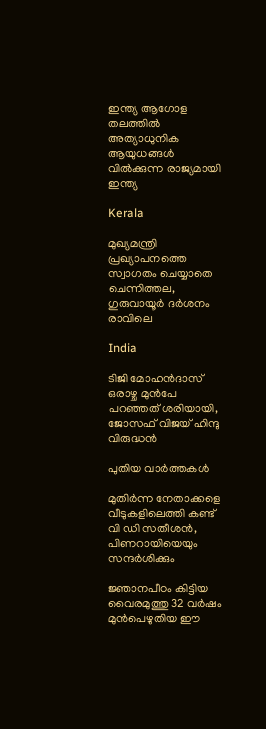ഇന്ത്യ ആഗോള തലത്തില്‍ അത്യാധുനിക ആയുധങ്ങള്‍ വില്‍ക്കുന്ന രാജ്യമായി ഇന്ത്യ

Kerala

മുഖ്യമന്ത്രി പ്രഖ്യാപനത്തെ സ്വാഗതം ചെയ്യാതെ ചെന്നിത്തല, ഗുരുവായൂര്‍ ദര്‍ശനം രാവിലെ

India

ടിജി മോഹന്‍ദാസ് ഒരാഴ്ച മുന്‍പേ പറഞ്ഞത് ശരിയായി, ജോസഫ് വിജയ് ഹിന്ദു വിരുദ്ധന്‍

പുതിയ വാര്‍ത്തകള്‍

മുതിര്‍ന്ന നേതാക്കളെ വീടുകളിലെത്തി കണ്ട് വി ഡി സതീശന്‍, പിണറായിയെയും സന്ദര്‍ശിക്കും

ജ്ഞാനപീഠം കിട്ടിയ വൈരമുത്തു 32 വര്‍ഷം മുന്‍പെഴുതിയ ഈ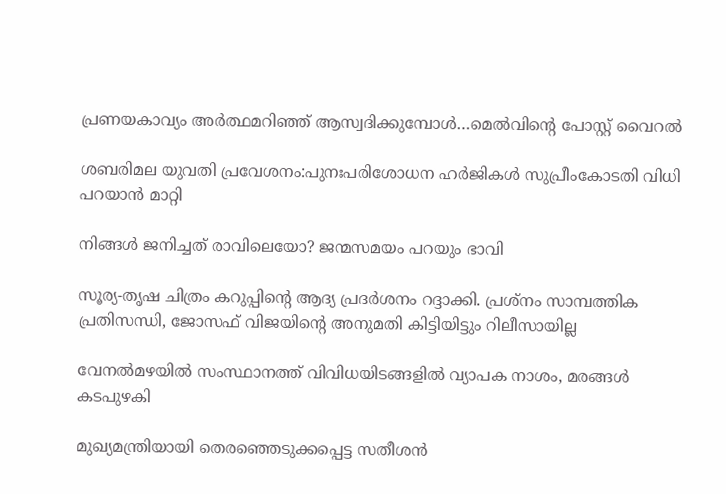പ്രണയകാവ്യം അര്‍ത്ഥമറിഞ്ഞ് ആസ്വദിക്കുമ്പോള്‍…മെല്‍വിന്റെ പോസ്റ്റ് വൈറല്‍

ശബരിമല യുവതി പ്രവേശനം:പുനഃപരിശോധന ഹര്‍ജികള്‍ സുപ്രീംകോടതി വിധി പറയാന്‍ മാറ്റി

നിങ്ങൾ ജനിച്ചത് രാവിലെയോ? ജന്മസമയം പറയും ഭാവി

സൂര്യ-തൃഷ ചിത്രം കറുപ്പിന്റെ ആദ്യ പ്രദർശനം റദ്ദാക്കി. പ്രശ്നം സാമ്പത്തിക പ്രതിസന്ധി, ജോസഫ് വിജയിന്റെ അനുമതി കിട്ടിയിട്ടും റിലീസായില്ല

വേനല്‍മഴയില്‍ സംസ്ഥാനത്ത് വിവിധയിടങ്ങളില്‍ വ്യാപക നാശം, മരങ്ങള്‍ കടപുഴകി

മുഖ്യമന്ത്രിയായി തെരഞ്ഞെടുക്കപ്പെട്ട സതീശന്‍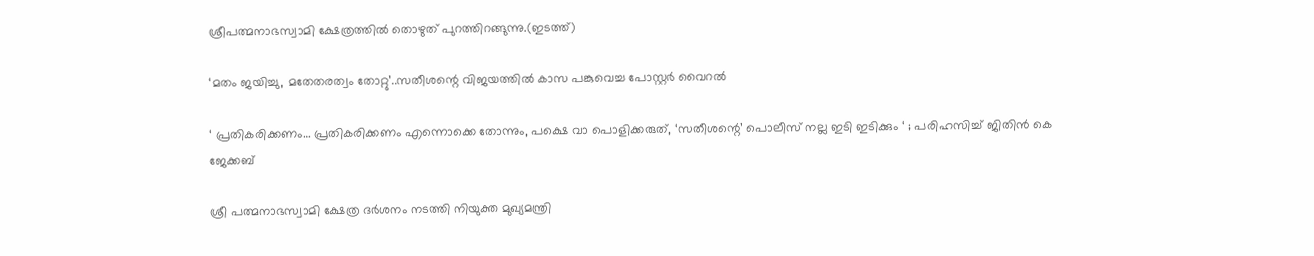ശ്രീപത്മനാഭസ്വാമി ക്ഷേത്രത്തില്‍ തൊഴുത് പുറത്തിറങ്ങുന്നു.(ഇടത്ത്)

‘മതം ജയിച്ചു, മതേതരത്വം തോറ്റു’..സതീശന്റെ വിജയത്തില്‍ കാസ പങ്കുവെച്ച പോസ്റ്റര്‍ വൈറല്‍

‘ പ്രതികരിക്കണം… പ്രതികരിക്കണം എന്നൊക്കെ തോന്നും, പക്ഷെ വാ പൊളിക്കരുത്, ‘സതീശന്റെ’ പൊലീസ് നല്ല ഇടി ഇടിക്കും ‘ ; പരിഹസിച്ച് ജിതിൻ കെ ജേക്കബ്

ശ്രീ പത്മനാഭസ്വാമി ക്ഷേത്ര ദര്‍ശനം നടത്തി നിയുക്ത മുഖ്യമന്ത്രി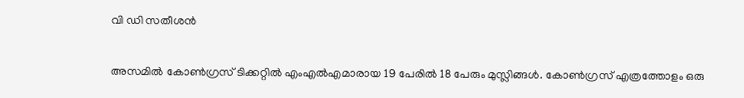വി ഡി സതീശന്‍

അസമില്‍ കോണ്‍ഗ്രസ് ടിക്കറ്റില്‍ എംഎല്‍എമാരായ 19 പേരില്‍ 18 പേരും മുസ്ലിങ്ങള്‍. കോണ്‍ഗ്രസ് എത്രത്തോളം ഒരു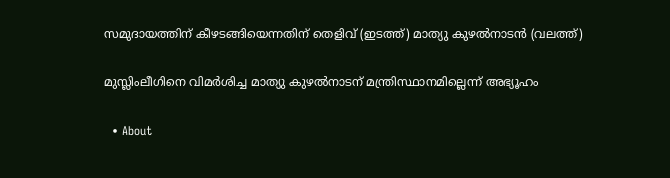സമുദായത്തിന് കീഴടങ്ങിയെന്നതിന് തെളിവ് (ഇടത്ത്) മാത്യു കുഴല്‍നാടന്‍ (വലത്ത്)

മുസ്ലിംലീഗിനെ വിമര്‍ശിച്ച മാത്യു കുഴല്‍നാടന് മന്ത്രിസ്ഥാനമില്ലെന്ന് അഭ്യൂഹം

  • About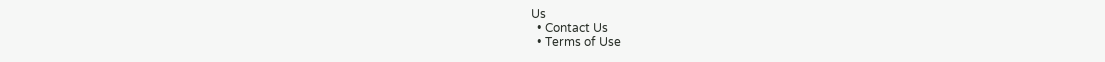Us
  • Contact Us
  • Terms of Use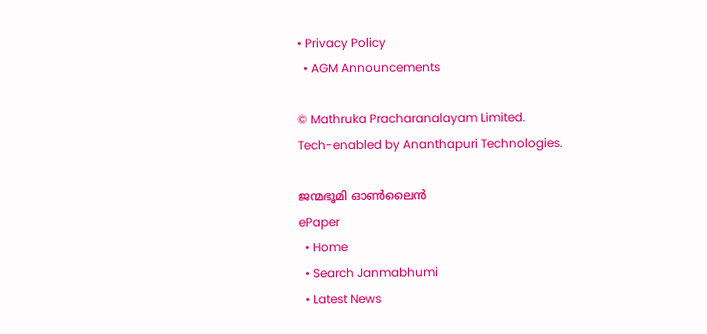• Privacy Policy
  • AGM Announcements

© Mathruka Pracharanalayam Limited.
Tech-enabled by Ananthapuri Technologies.

ജന്മഭൂമി ഓണ്‍ലൈന്‍
ePaper
  • Home
  • Search Janmabhumi
  • Latest News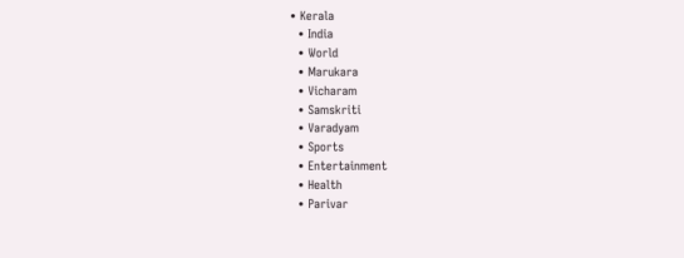• Kerala
  • India
  • World
  • Marukara
  • Vicharam
  • Samskriti
  • Varadyam
  • Sports
  • Entertainment
  • Health
  • Parivar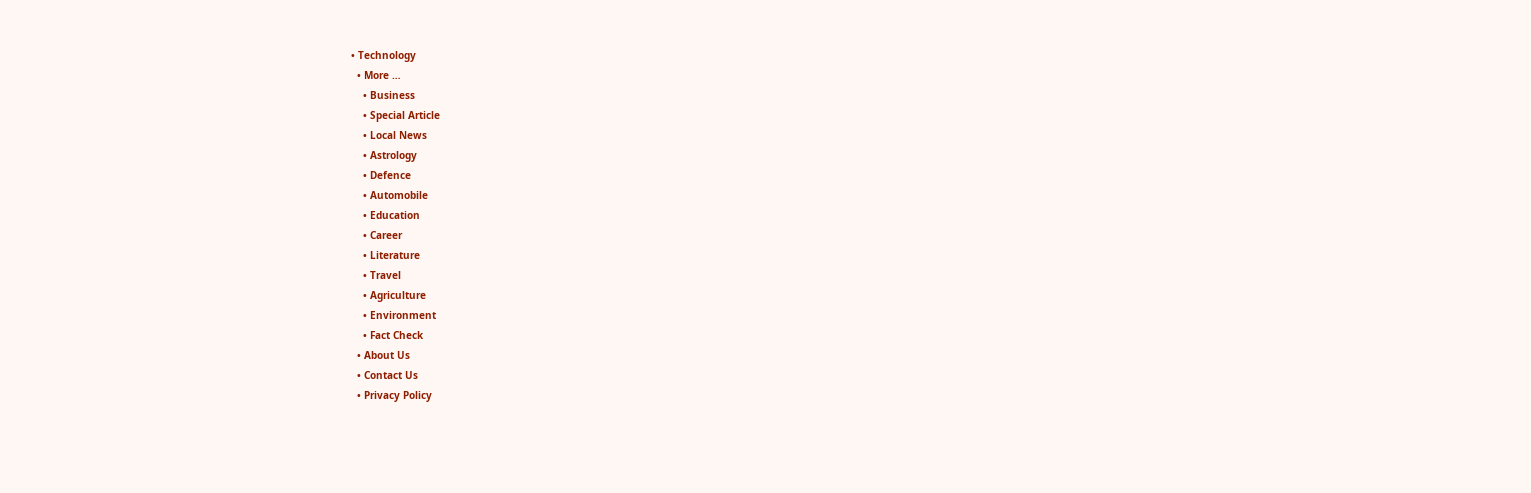• Technology
  • More …
    • Business
    • Special Article
    • Local News
    • Astrology
    • Defence
    • Automobile
    • Education
    • Career
    • Literature
    • Travel
    • Agriculture
    • Environment
    • Fact Check
  • About Us
  • Contact Us
  • Privacy Policy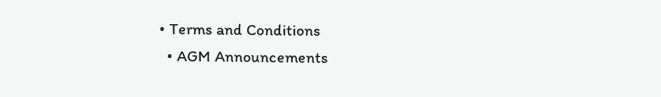• Terms and Conditions
  • AGM Announcements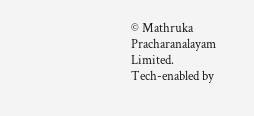© Mathruka Pracharanalayam Limited.
Tech-enabled by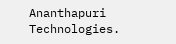Ananthapuri Technologies.